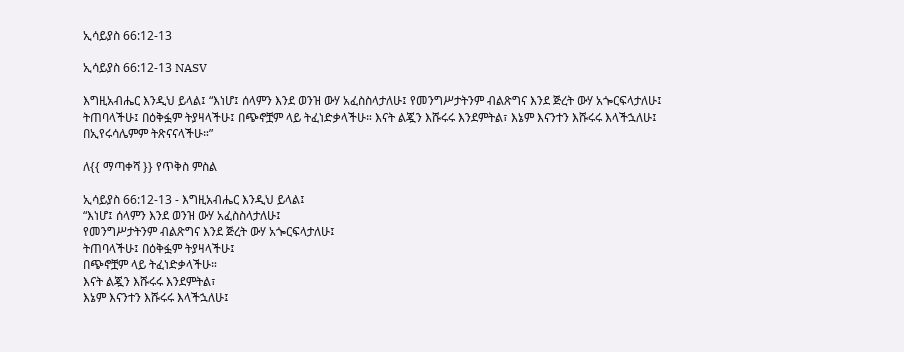ኢሳይያስ 66:12-13

ኢሳይያስ 66:12-13 NASV

እግዚአብሔር እንዲህ ይላል፤ “እነሆ፤ ሰላምን እንደ ወንዝ ውሃ አፈስስላታለሁ፤ የመንግሥታትንም ብልጽግና እንደ ጅረት ውሃ አጐርፍላታለሁ፤ ትጠባላችሁ፤ በዕቅፏም ትያዛላችሁ፤ በጭኖቿም ላይ ትፈነድቃላችሁ። እናት ልጇን እሹሩሩ እንደምትል፣ እኔም እናንተን እሹሩሩ እላችኋለሁ፤ በኢየሩሳሌምም ትጽናናላችሁ።”

ለ{{ ማጣቀሻ }} የጥቅስ ምስል

ኢሳይያስ 66:12-13 - እግዚአብሔር እንዲህ ይላል፤
“እነሆ፤ ሰላምን እንደ ወንዝ ውሃ አፈስስላታለሁ፤
የመንግሥታትንም ብልጽግና እንደ ጅረት ውሃ አጐርፍላታለሁ፤
ትጠባላችሁ፤ በዕቅፏም ትያዛላችሁ፤
በጭኖቿም ላይ ትፈነድቃላችሁ።
እናት ልጇን እሹሩሩ እንደምትል፣
እኔም እናንተን እሹሩሩ እላችኋለሁ፤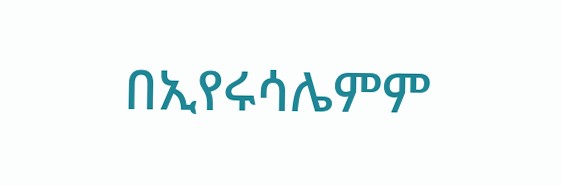በኢየሩሳሌምም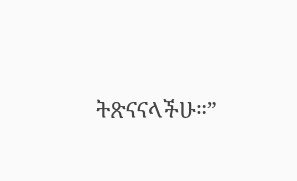ትጽናናላችሁ።”